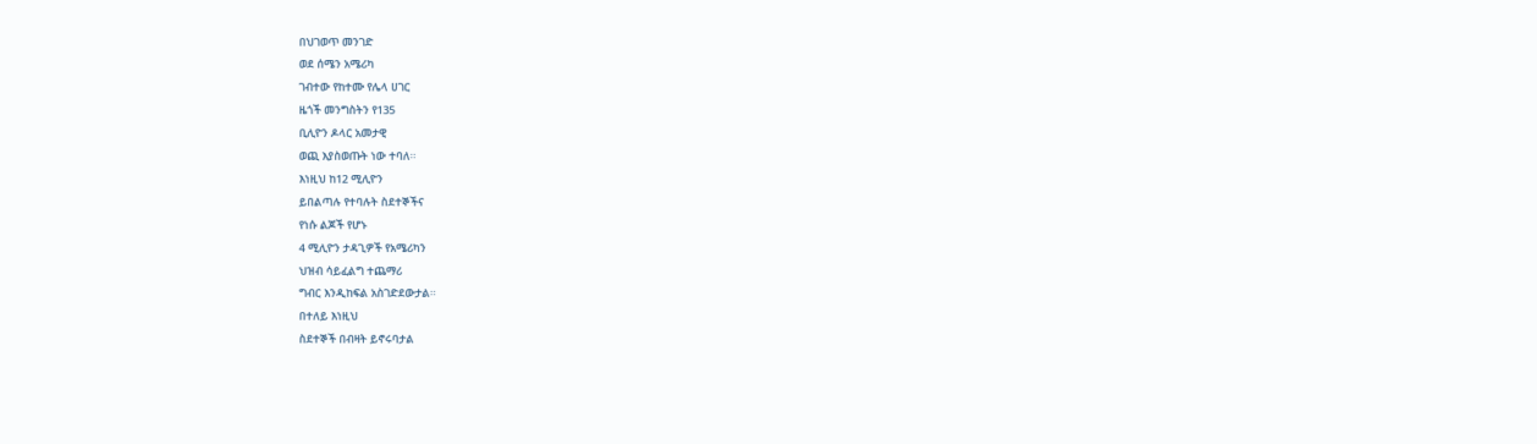በህገወጥ መንገድ
ወደ ሰሜን አሜሪካ
ገብተው የከተሙ የሌላ ሀገር
ዜጎች መንግስትን የ135
ቢሊዮን ዶላር አመታዊ
ወጪ እያስወጡት ነው ተባለ፡፡
እነዚህ ከ12 ሚሊዮን
ይበልጣሉ የተባሉት ስደተኞችና
የነሱ ልጆች የሆኑ
4 ሚሊዮን ታዳጊዎች የአሜሪካን
ህዝብ ሳይፈልግ ተጨማሪ
ግብር እንዲከፍል አስገድደውታል፡፡
በተለይ እነዚህ
ስደተኞች በብዛት ይኖሩባታል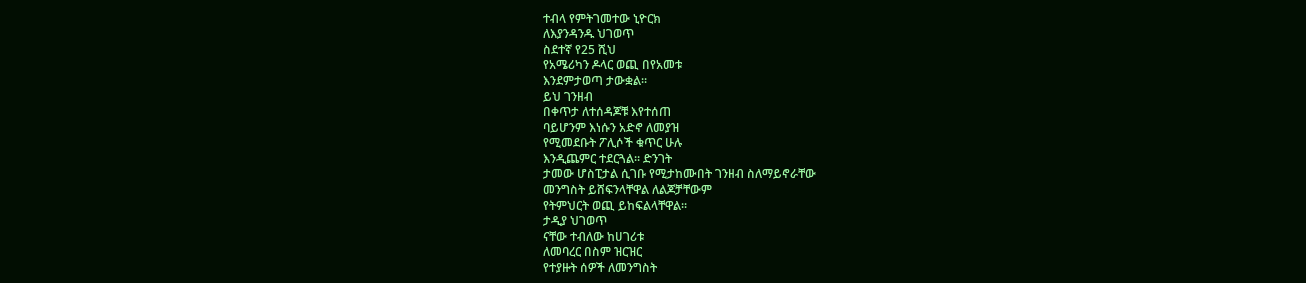ተብላ የምትገመተው ኒዮርክ
ለእያንዳንዱ ህገወጥ
ስደተኛ የ25 ሺህ
የአሜሪካን ዶላር ወጪ በየአመቱ
እንደምታወጣ ታውቋል፡፡
ይህ ገንዘብ
በቀጥታ ለተሰዳጆቹ እየተሰጠ
ባይሆንም እነሱን አድኖ ለመያዝ
የሚመደቡት ፖሊሶች ቁጥር ሁሉ
እንዲጨምር ተደርጓል፡፡ ድንገት
ታመው ሆስፒታል ሲገቡ የሚታከሙበት ገንዘብ ስለማይኖራቸው
መንግስት ይሸፍንላቸዋል ለልጆቻቸውም
የትምህርት ወጪ ይከፍልላቸዋል፡፡
ታዲያ ህገወጥ
ናቸው ተብለው ከሀገሪቱ
ለመባረር በስም ዝርዝር
የተያዙት ሰዎች ለመንግስት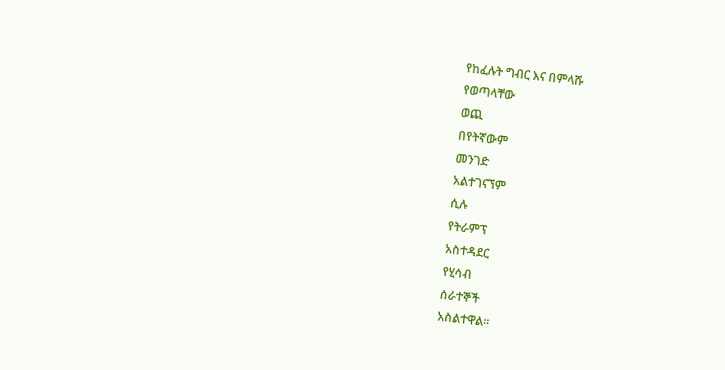የከፈሉት ግብር እና በምላሹ
የወጣላቸው
ወጪ
በየትኛውም
መንገድ
አልተገናኘም
ሲሉ
የትራምፕ
አስተዳደር
የሂሳብ
ሰራተኞች
አስልተዋል፡፡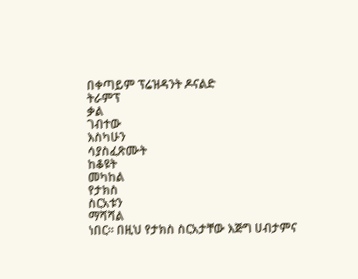በቀጣይም ፕሬዝዳንት ዶናልድ
ትራምፕ
ቃል
ገብተው
እስካሁን
ሳያስፈጽሙት
ከቆዩት
መካከል
የታክስ
ስርአቱን
ማሻሻል
ነበር፡፡ በዚህ የታክስ ስርአታቸው እጅግ ሀብታምና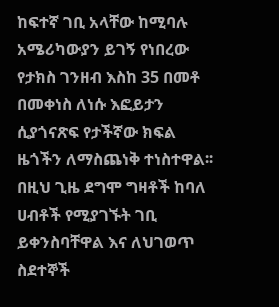ከፍተኛ ገቢ አላቸው ከሚባሉ አሜሪካውያን ይገኝ የነበረው የታክስ ገንዘብ እስከ 35 በመቶ በመቀነስ ለነሱ እፎይታን ሲያጎናጽፍ የታችኛው ክፍል ዜጎችን ለማስጨነቅ ተነስተዋል፡፡ በዚህ ጊዜ ደግሞ ግዛቶች ከባለ ሀብቶች የሚያገኙት ገቢ ይቀንስባቸዋል እና ለህገወጥ ስደተኞች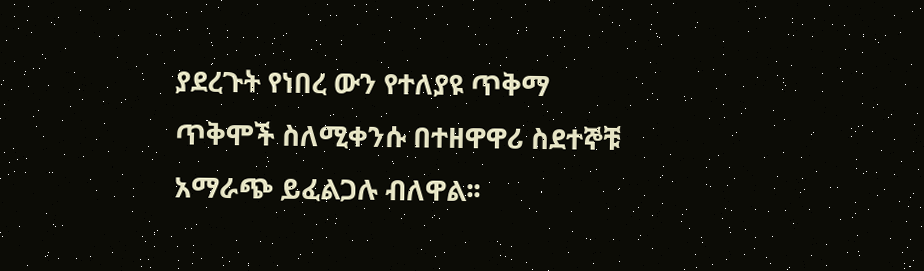ያደረጉት የነበረ ውን የተለያዩ ጥቅማ ጥቅሞች ስለሚቀንሱ በተዘዋዋሪ ስደተኞቹ አማራጭ ይፈልጋሉ ብለዋል፡፡